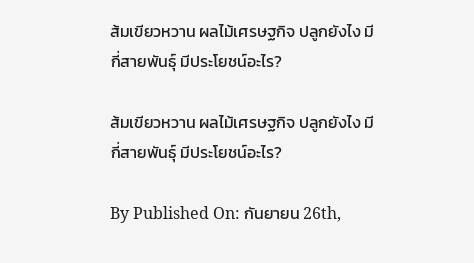ส้มเขียวหวาน ผลไม้เศรษฐกิจ ปลูกยังไง มีกี่สายพันธุ์ มีประโยชน์อะไร?

ส้มเขียวหวาน ผลไม้เศรษฐกิจ ปลูกยังไง มีกี่สายพันธุ์ มีประโยชน์อะไร?

By Published On: กันยายน 26th,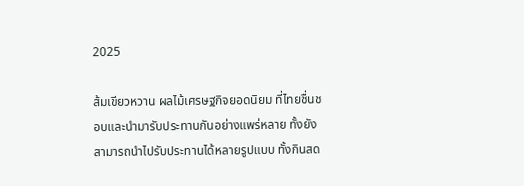2025

ส้มเขียวหวาน ผลไม้เศรษฐกิจยอดนิยม ที่ไทยชื่นชอบและนำมารับประทานกันอย่างแพร่หลาย ทั้งยังสามารถนำไปรับประทานได้หลายรูปแบบ ทั้งกินสด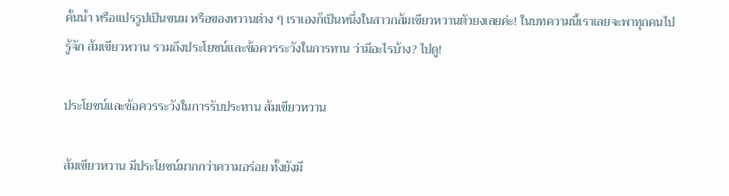คั้นน้ำ หรือแปรรูปเป็นขนม หรือของหวานต่าง ๆ เราเองก็เป็นหนึ่งในสาวกส้มเขียวหวานตัวยงเลยค่ะ! ในบทความนี้เราเลยจะพาทุกคนไปรู้จัก ส้มเขียวหวาน รวมถึงประโยชน์และข้อควรระวังในการทาน ว่ามีอะไรบ้าง? ไปดู!

ประโยชน์และข้อควรระวังในการรับประทาน ส้มเขียวหวาน

ส้มเขียวหวาน มีประโยชน์มากกว่าความอร่อย ทั้งยังมี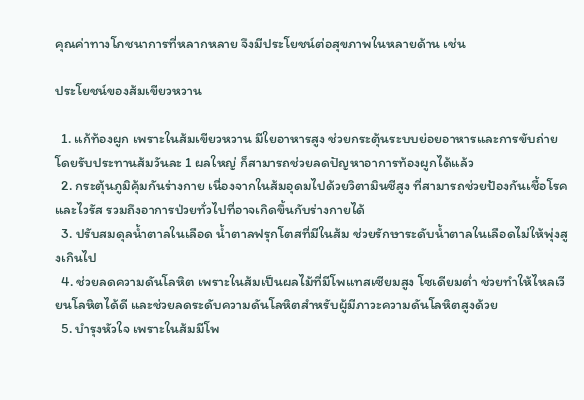คุณค่าทางโภชนาการที่หลากหลาย จึงมีประโยชน์ต่อสุขภาพในหลายด้าน เช่น

ประโยชน์ของส้มเขียวหวาน

  1. แก้ท้องผูก เพราะในส้มเขียวหวาน มีใยอาหารสูง ช่วยกระตุ้นระบบย่อยอาหารและการขับถ่าย โดยรับประทานส้มวันละ 1 ผลใหญ่ ก็สามารถช่วยลดปัญหาอาการท้องผูกได้แล้ว
  2. กระตุ้นภูมิคุ้มกันร่างกาย เนื่องจากในส้มอุดมไปด้วยวิตามินซีสูง ที่สามารถช่วยป้องกันเชื้อโรคและไวรัส รวมถึงอาการป่วยทั่วไปที่อาจเกิดขึ้นกับร่างกายได้
  3. ปรับสมดุลน้ำตาลในเลือด น้ำตาลฟรุกโตสที่มีในส้ม ช่วยรักษาระดับน้ำตาลในเลือดไม่ให้พุ่งสูงเกินไป
  4. ช่วยลดความดันโลหิต เพราะในส้มเป็นผลไม้ที่มีโพแทสเซียมสูง โซเดียมต่ำ ช่วยทำให้ไหลเวียนโลหิตได้ดี และช่วยลดระดับความดันโลหิตสำหรับผู้มีภาวะความดันโลหิตสูงด้วย
  5. บำรุงหัวใจ เพราะในส้มมีโพ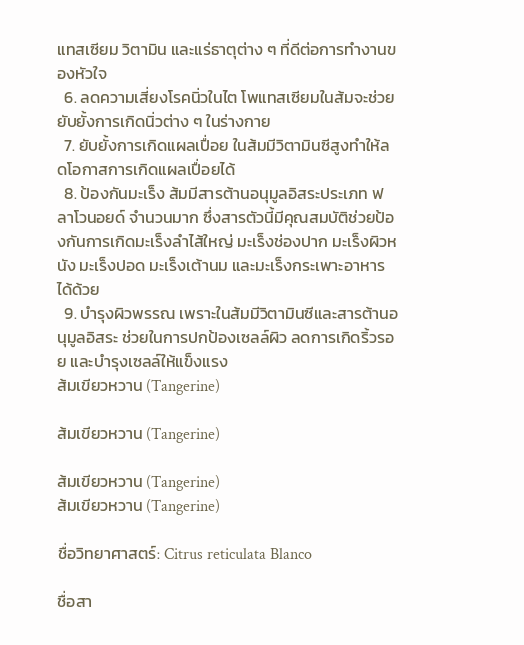แทสเซียม วิตามิน และแร่ธาตุต่าง ๆ ที่ดีต่อการทำงานของหัวใจ
  6. ลดความเสี่ยงโรคนิ่วในไต โพแทสเซียมในส้มจะช่วยยับยั้งการเกิดนิ่วต่าง ๆ ในร่างกาย
  7. ยับยั้งการเกิดแผลเปื่อย ในส้มมีวิตามินซีสูงทำให้ลดโอกาสการเกิดแผลเปื่อยได้
  8. ป้องกันมะเร็ง ส้มมีสารต้านอนุมูลอิสระประเภท ฟลาโวนอยด์ จำนวนมาก ซึ่งสารตัวนี้มีคุณสมบัติช่วยป้องกันการเกิดมะเร็งลำไส้ใหญ่ มะเร็งช่องปาก มะเร็งผิวหนัง มะเร็งปอด มะเร็งเต้านม และมะเร็งกระเพาะอาหารได้ด้วย
  9. บำรุงผิวพรรณ เพราะในส้มมีวิตามินซีและสารต้านอนุมูลอิสระ ช่วยในการปกป้องเซลล์ผิว ลดการเกิดริ้วรอย และบำรุงเซลล์ให้แข็งแรง
ส้มเขียวหวาน (Tangerine)

ส้มเขียวหวาน (Tangerine)

ส้มเขียวหวาน (Tangerine)
ส้มเขียวหวาน (Tangerine)

ชื่อวิทยาศาสตร์: Citrus reticulata Blanco

ชื่อสา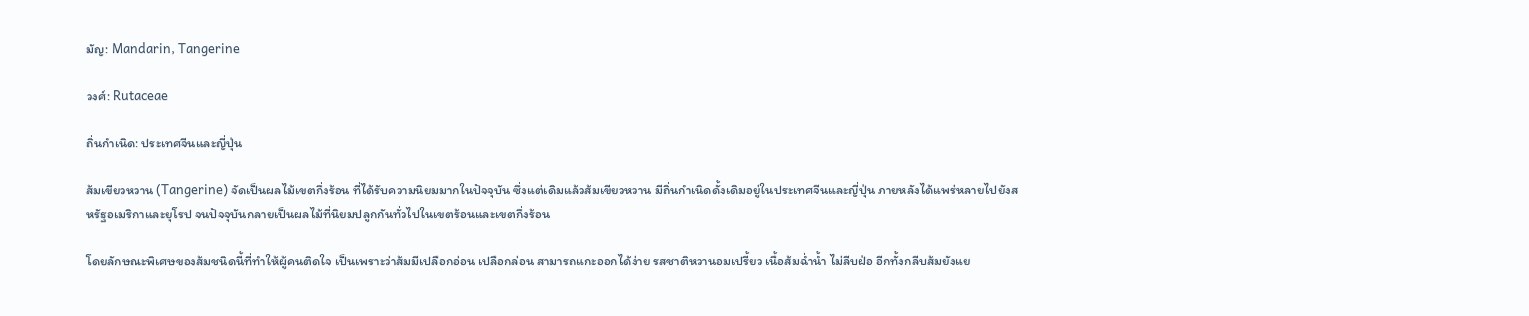มัญ: Mandarin, Tangerine

วงศ์: Rutaceae

ถิ่นกำเนิด: ประเทศจีนและญี่ปุ่น

ส้มเขียวหวาน (Tangerine) จัดเป็นผลไม้เขตกึ่งร้อน ที่ได้รับความนิยมมากในปัจจุบัน ซึ่งแต่เดิมแล้วส้มเขียวหวาน มีถิ่นกำเนิดดั้งเดิมอยู่ในประเทศจีนและญี่ปุ่น ภายหลังได้แพร่หลายไปยังสหรัฐอเมริกาและยุโรป จนปัจจุบันกลายเป็นผลไม้ที่นิยมปลูกกันทั่วไปในเขตร้อนและเขตกึ่งร้อน

โดยลักษณะพิเศษของส้มชนิดนี้ที่ทำให้ผู้คนติดใจ เป็นเพราะว่าส้มมีเปลือกอ่อน เปลือกล่อน สามารถแกะออกได้ง่าย รสชาติหวานอมเปรี้ยว เนื้อส้มฉ่ำน้ำ ไม่ลีบฝ่อ อีกทั้งกลีบส้มยังแย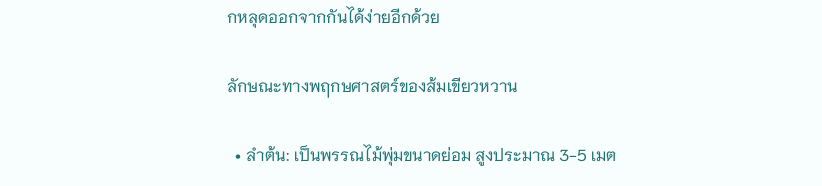กหลุดออกจากกันได้ง่ายอีกด้วย

ลักษณะทางพฤกษศาสตร์ของส้มเขียวหวาน

  • ลำต้น: เป็นพรรณไม้พุ่มขนาดย่อม สูงประมาณ 3-5 เมต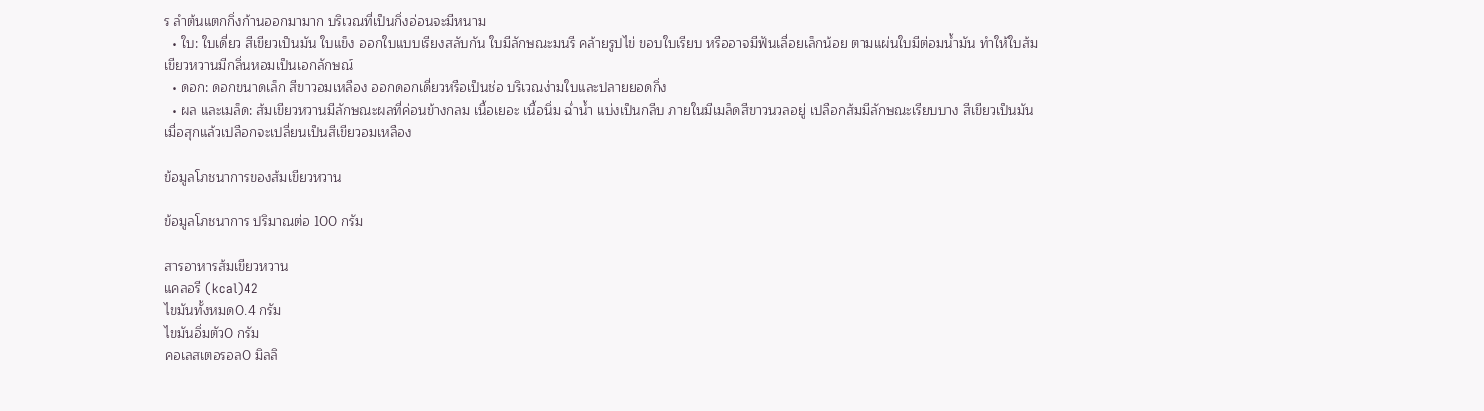ร ลำต้นแตกกิ่งก้านออกมามาก บริเวณที่เป็นกิ่งอ่อนจะมีหนาม
  • ใบ: ใบเดี่ยว สีเขียวเป็นมัน ใบแข็ง ออกใบแบบเรียงสลับกัน ใบมีลักษณะมนรี คล้ายรูปไข่ ขอบใบเรียบ หรืออาจมีฟันเลื่อยเล็กน้อย ตามแผ่นใบมีต่อมน้ำมัน ทำให้ใบส้มเขียวหวานมีกลิ่นหอมเป็นเอกลักษณ์
  • ดอก: ดอกขนาดเล็ก สีขาวอมเหลือง ออกดอกเดี่ยวหรือเป็นช่อ บริเวณง่ามใบและปลายยอดกิ่ง
  • ผล และเมล็ด: ส้มเขียวหวานมีลักษณะผลที่ค่อนข้างกลม เนื้อเยอะ เนื้อนิ่ม ฉ่ำน้ำ แบ่งเป็นกลีบ ภายในมีเมล็ดสีขาวนวลอยู่ เปลือกส้มมีลักษณะเรียบบาง สีเขียวเป็นมัน เมื่อสุกแล้วเปลือกจะเปลี่ยนเป็นสีเขียวอมเหลือง

ข้อมูลโภชนาการของส้มเขียวหวาน

ข้อมูลโภชนาการ ปริมาณต่อ 100 กรัม

สารอาหารส้มเขียวหวาน
แคลอรี (kcal)42
ไขมันทั้งหมด0.4 กรัม
ไขมันอิ่มตัว0 กรัม
คอเลสเตอรอล0 มิลลิ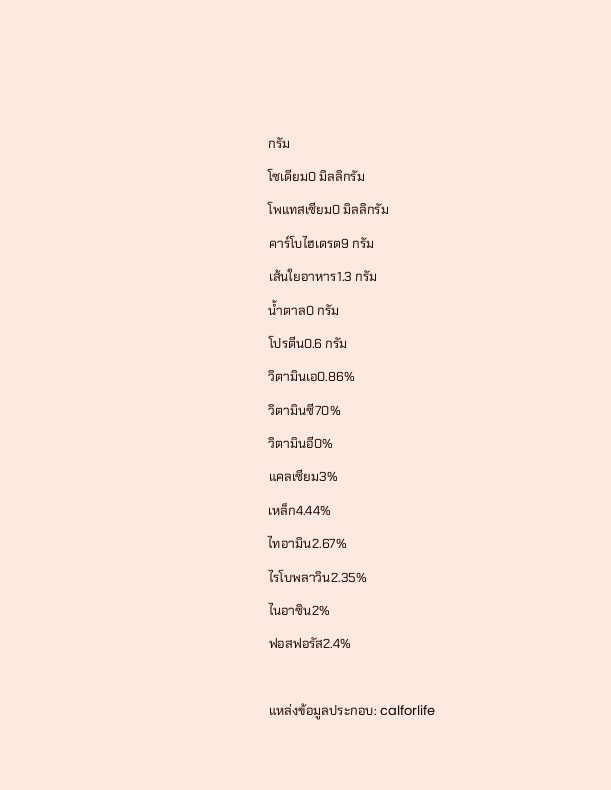กรัม
โซเดียม0 มิลลิกรัม
โพแทสเซียม0 มิลลิกรัม
คาร์โบไฮเดรต9 กรัม
เส้นใยอาหาร1.3 กรัม
น้ำตาล0 กรัม
โปรตีน0.6 กรัม
วิตามินเอ0.86%
วิตามินซี70%
วิตามินอี0%
แคลเซียม3%
เหล็ก4.44%
ไทอามิน2.67%
ไรโบพลาวิน2.35%
ไนอาซิน2%
ฟอสฟอรัส2.4%

แหล่งข้อมูลประกอบ: calforlife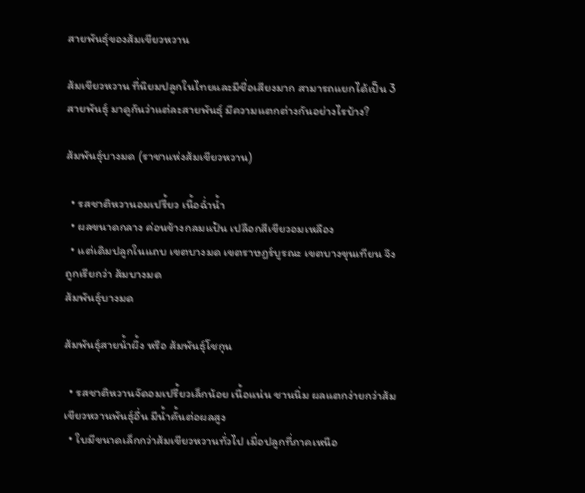สายพันธุ์ของส้มเขียวหวาน

ส้มเขียวหวาน ที่นิยมปลูกในไทยและมีชื่อเสียงมาก สามารถแยกได้เป็น 3 สายพันธุ์ มาดูกันว่าแต่ละสายพันธุ์ มีความแตกต่างกันอย่างไรบ้าง?

ส้มพันธุ์บางมด (ราชาแห่งส้มเขียวหวาน)

  • รสชาติหวานอมเปรี้ยว เนื้อฉ่ำน้ำ
  • ผลขนาดกลาง ค่อนข้างกลมแป้น เปลือกสีเขียวอมเหลือง
  • แต่เดิมปลูกในแถบ เขตบางมด เขตราษฎร์บูรณะ เขตบางขุนเทียน จึงถูกเรียกว่า ส้มบางมด
ส้มพันธุ์บางมด

ส้มพันธุ์สายน้ำผึ้ง หรือ ส้มพันธุ์โชกุน

  • รสชาติหวานจัดอมเปรี้ยวเล็กน้อย เนื้อแน่น ชานนิ่ม ผลแตกง่ายกว่าส้มเขียวหวานพันธุ์อื่น มีน้ำคั้นต่อผลสูง
  • ใบมีขนาดเล็กกว่าส้มเขียวหวานทั่วไป เมื่อปลูกที่ภาคเหนือ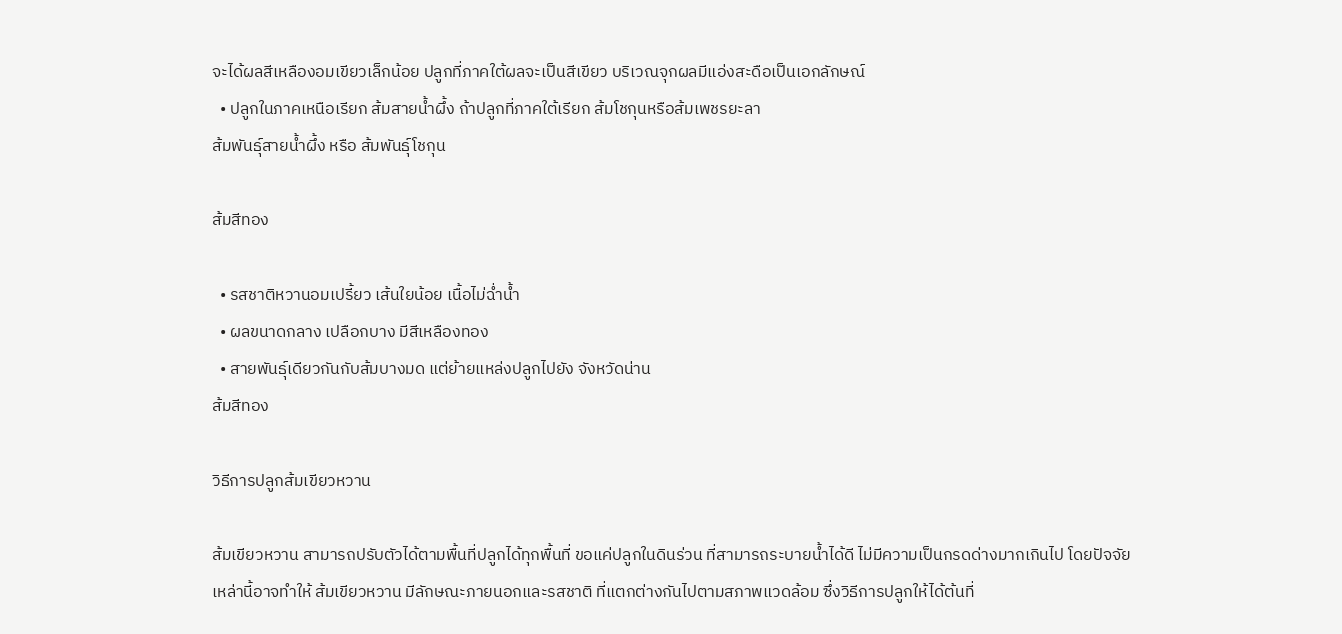จะได้ผลสีเหลืองอมเขียวเล็กน้อย ปลูกที่ภาคใต้ผลจะเป็นสีเขียว บริเวณจุกผลมีแอ่งสะดือเป็นเอกลักษณ์
  • ปลูกในภาคเหนือเรียก ส้มสายน้ำผึ้ง ถ้าปลูกที่ภาคใต้เรียก ส้มโชกุนหรือส้มเพชรยะลา
ส้มพันธุ์สายน้ำผึ้ง หรือ ส้มพันธุ์โชกุน

ส้มสีทอง

  • รสชาติหวานอมเปรี้ยว เส้นใยน้อย เนื้อไม่ฉ่ำน้ำ
  • ผลขนาดกลาง เปลือกบาง มีสีเหลืองทอง
  • สายพันธุ์เดียวกันกับส้มบางมด แต่ย้ายแหล่งปลูกไปยัง จังหวัดน่าน
ส้มสีทอง

วิธีการปลูกส้มเขียวหวาน

ส้มเขียวหวาน สามารถปรับตัวได้ตามพื้นที่ปลูกได้ทุกพื้นที่ ขอแค่ปลูกในดินร่วน ที่สามารถระบายน้ำได้ดี ไม่มีความเป็นกรดด่างมากเกินไป โดยปัจจัยเหล่านี้อาจทำให้ ส้มเขียวหวาน มีลักษณะภายนอกและรสชาติ ที่แตกต่างกันไปตามสภาพแวดล้อม ซึ่งวิธีการปลูกให้ได้ต้นที่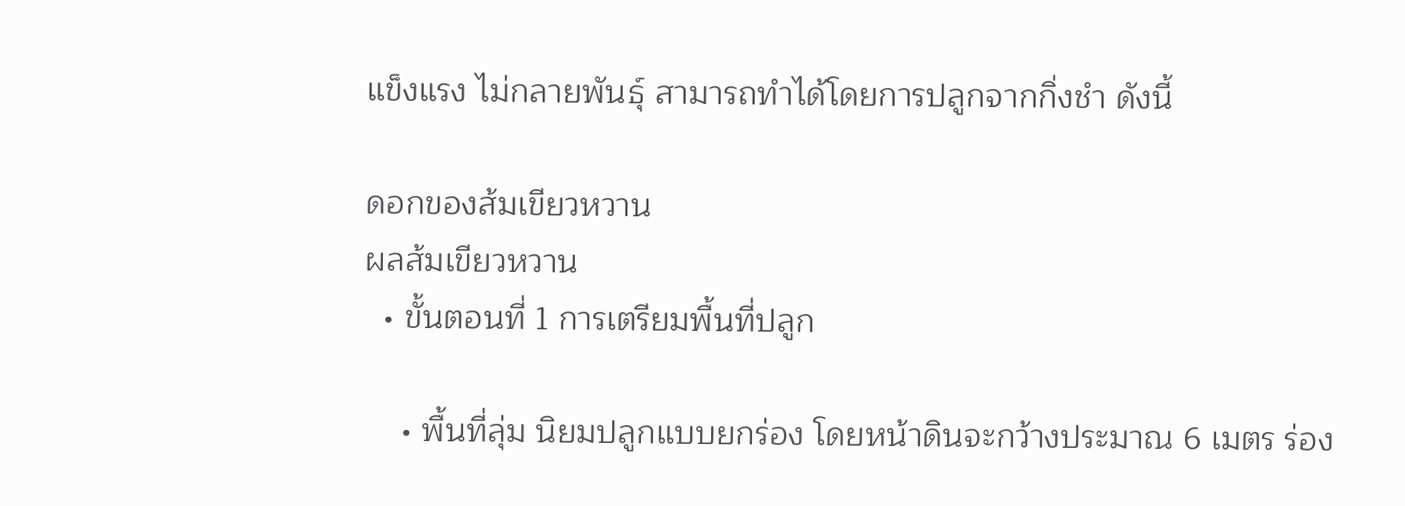แข็งแรง ไม่กลายพันธุ์ สามารถทำได้โดยการปลูกจากกิ่งชำ ดังนี้

ดอกของส้มเขียวหวาน
ผลส้มเขียวหวาน
  • ขั้นตอนที่ 1 การเตรียมพื้นที่ปลูก

    • พื้นที่ลุ่ม นิยมปลูกแบบยกร่อง โดยหน้าดินจะกว้างประมาณ 6 เมตร ร่อง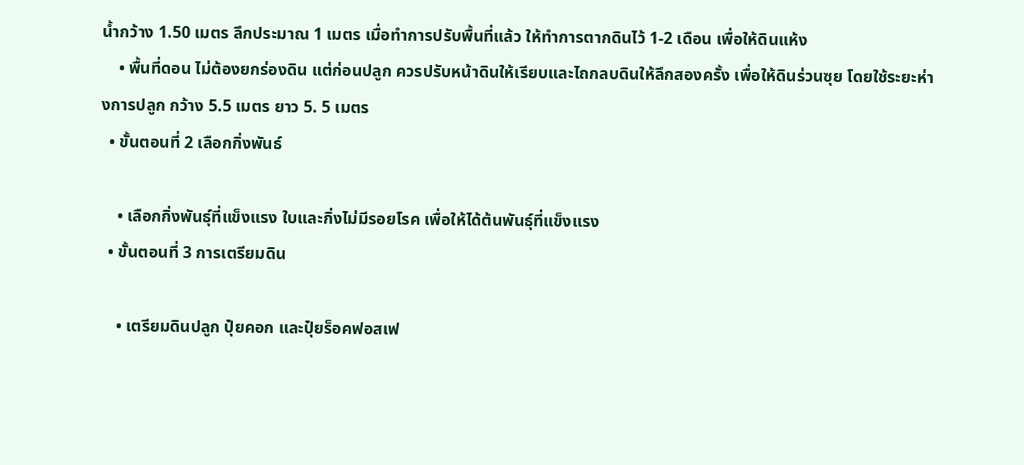น้ำกว้าง 1.50 เมตร ลึกประมาณ 1 เมตร เมื่อทำการปรับพื้นที่แล้ว ให้ทำการตากดินไว้ 1-2 เดือน เพื่อให้ดินแห้ง
    • พื้นที่ดอน ไม่ต้องยกร่องดิน แต่ก่อนปลูก ควรปรับหน้าดินให้เรียบและไถกลบดินให้ลึกสองครั้ง เพื่อให้ดินร่วนซุย โดยใช้ระยะห่างการปลูก กว้าง 5.5 เมตร ยาว 5. 5 เมตร
  • ขั้นตอนที่ 2 เลือกกิ่งพันธ์

    • เลือกกิ่งพันธุ์ที่แข็งแรง ใบและกิ่งไม่มีรอยโรค เพื่อให้ได้ต้นพันธุ์ที่แข็งแรง
  • ขั้นตอนที่ 3 การเตรียมดิน

    • เตรียมดินปลูก ปุ๋ยคอก และปุ๋ยร็อคฟอสเฟ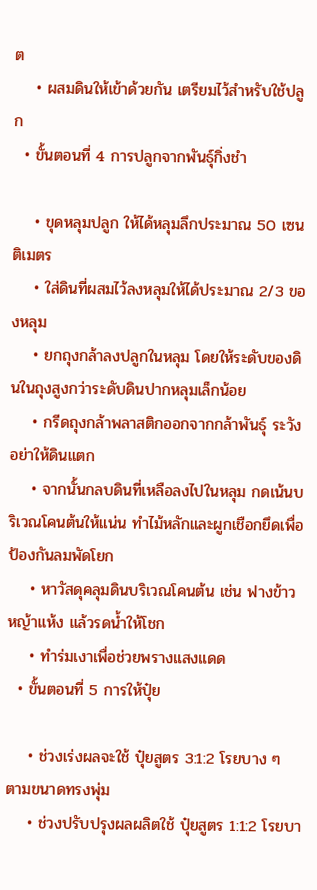ต
    • ผสมดินให้เข้าด้วยกัน เตรียมไว้สำหรับใช้ปลูก
  • ขั้นตอนที่ 4 การปลูกจากพันธุ์กิ่งชำ

    • ขุดหลุมปลูก ให้ได้หลุมลึกประมาณ 50 เซนติเมตร
    • ใส่ดินที่ผสมไว้ลงหลุมให้ได้ประมาณ 2/3 ของหลุม
    • ยกถุงกล้าลงปลูกในหลุม โดยให้ระดับของดินในถุงสูงกว่าระดับดินปากหลุมเล็กน้อย
    • กรีดถุงกล้าพลาสติกออกจากกล้าพันธุ์ ระวังอย่าให้ดินแตก
    • จากนั้นกลบดินที่เหลือลงไปในหลุม กดเน้นบริเวณโคนต้นให้แน่น ทำไม้หลักและผูกเชือกยึดเพื่อป้องกันลมพัดโยก
    • หาวัสดุคลุมดินบริเวณโคนต้น เช่น ฟางข้าว หญ้าแห้ง แล้วรดน้ำให้โชก
    • ทำร่มเงาเพื่อช่วยพรางแสงแดด
  • ขั้นตอนที่ 5 การให้ปุ๋ย

    • ช่วงเร่งผลจะใช้ ปุ๋ยสูตร 3:1:2 โรยบาง ๆ ตามขนาดทรงพุ่ม
    • ช่วงปรับปรุงผลผลิตใช้ ปุ๋ยสูตร 1:1:2 โรยบา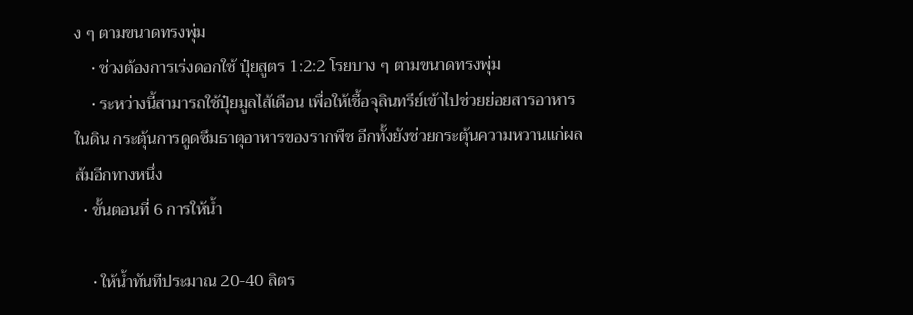ง ๆ ตามขนาดทรงพุ่ม
    • ช่วงต้องการเร่งดอกใช้ ปุ๋ยสูตร 1:2:2 โรยบาง ๆ ตามขนาดทรงพุ่ม
    • ระหว่างนี้สามารถใช้ปุ๋ยมูลไส้เดือน เพื่อให้เชื้อจุลินทรีย์เข้าไปช่วยย่อยสารอาหารในดิน กระตุ้นการดูดซึมธาตุอาหารของรากพืช อีกทั้งยังช่วยกระตุ้นความหวานแก่ผลส้มอีกทางหนึ่ง
  • ขั้นตอนที่ 6 การให้น้ำ

    • ให้น้ำทันทีประมาณ 20-40 ลิตร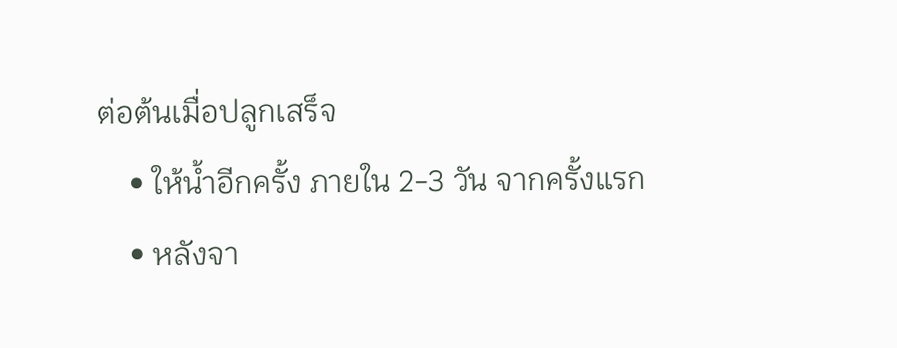ต่อต้นเมื่อปลูกเสร็จ
    • ให้น้ำอีกครั้ง ภายใน 2-3 วัน จากครั้งแรก
    • หลังจา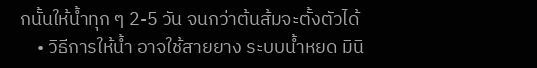กนั้นให้น้ำทุก ๆ 2-5 วัน จนกว่าต้นส้มจะตั้งตัวได้
    • วิธีการให้น้ำ อาจใช้สายยาง ระบบน้ำหยด มินิ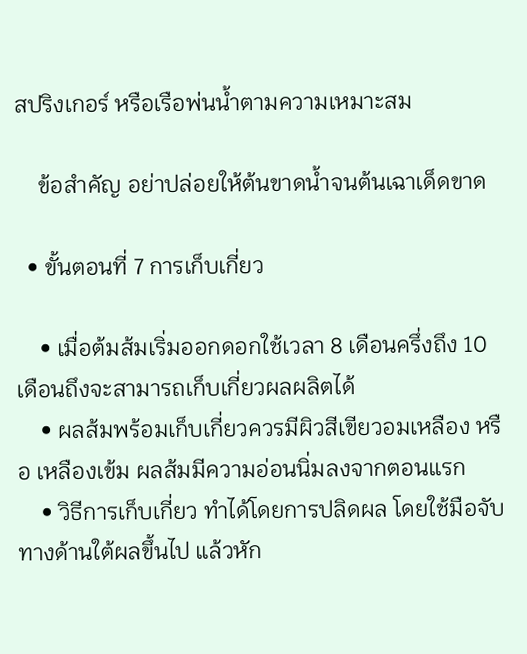สปริงเกอร์ หรือเรือพ่นน้ำตามความเหมาะสม

    ข้อสำคัญ อย่าปล่อยให้ต้นขาดน้ำจนต้นเฉาเด็ดขาด

  • ขั้นตอนที่ 7 การเก็บเกี่ยว

    • เมื่อต้มส้มเริ่มออกดอกใช้เวลา 8 เดือนครึ่งถึง 10 เดือนถึงจะสามารถเก็บเกี่ยวผลผลิตได้
    • ผลส้มพร้อมเก็บเกี่ยวควรมีผิวสีเขียวอมเหลือง หรือ เหลืองเข้ม ผลส้มมีความอ่อนนิ่มลงจากตอนแรก
    • วิธีการเก็บเกี่ยว ทำได้โดยการปลิดผล โดยใช้มือจับทางด้านใต้ผลขึ้นไป แล้วหัก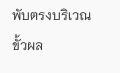พับตรงบริเวณขั้วผล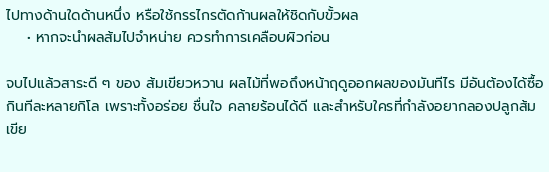ไปทางด้านใดด้านหนึ่ง หรือใช้กรรไกรตัดก้านผลให้ชิดกับขั้วผล
    • หากจะนำผลส้มไปจำหน่าย ควรทำการเคลือบผิวก่อน

จบไปแล้วสาระดี ๆ ของ ส้มเขียวหวาน ผลไม้ที่พอถึงหน้าฤดูออกผลของมันทีไร มีอันต้องได้ซื้อกินทีละหลายกิโล เพราะทั้งอร่อย ชื่นใจ คลายร้อนได้ดี และสำหรับใครที่กำลังอยากลองปลูกส้มเขีย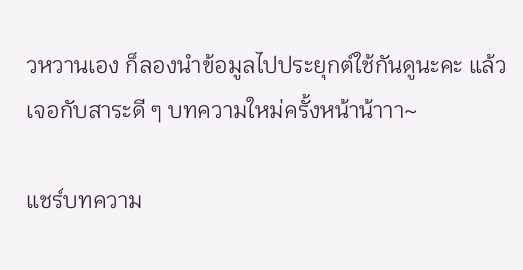วหวานเอง ก็ลองนำข้อมูลไปประยุกต์ใช้กันดูนะคะ แล้วเจอกับสาระดี ๆ บทความใหม่ครั้งหน้าน้าาา~

แชร์บทความ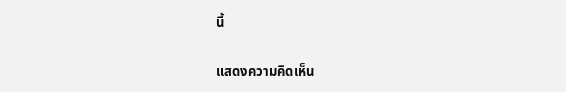นี้

แสดงความคิดเห็น